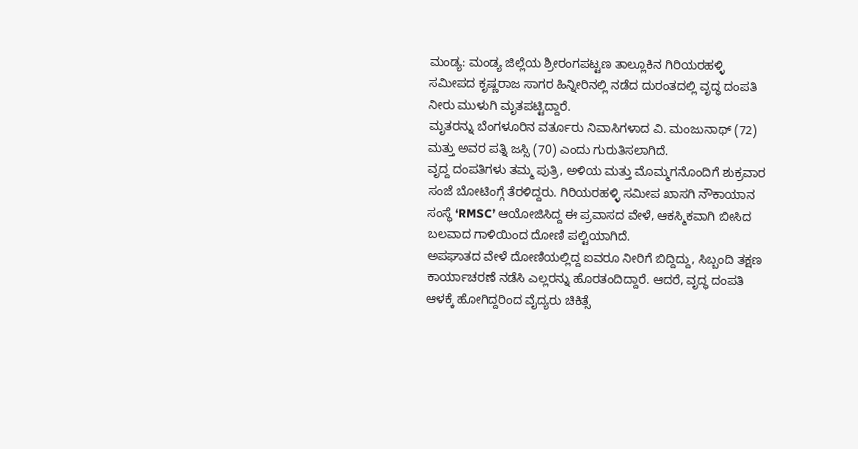ಮಂಡ್ಯ: ಮಂಡ್ಯ ಜಿಲ್ಲೆಯ ಶ್ರೀರಂಗಪಟ್ಟಣ ತಾಲ್ಲೂಕಿನ ಗಿರಿಯರಹಳ್ಳಿ ಸಮೀಪದ ಕೃಷ್ಣರಾಜ ಸಾಗರ ಹಿನ್ನೀರಿನಲ್ಲಿ ನಡೆದ ದುರಂತದಲ್ಲಿ ವೃದ್ಧ ದಂಪತಿ ನೀರು ಮುಳುಗಿ ಮೃತಪಟ್ಟಿದ್ದಾರೆ.
ಮೃತರನ್ನು ಬೆಂಗಳೂರಿನ ವರ್ತೂರು ನಿವಾಸಿಗಳಾದ ವಿ. ಮಂಜುನಾಥ್ (72) ಮತ್ತು ಅವರ ಪತ್ನಿ ಜಸ್ಸಿ (70) ಎಂದು ಗುರುತಿಸಲಾಗಿದೆ.
ವೃದ್ದ ದಂಪತಿಗಳು ತಮ್ಮ ಪುತ್ರಿ, ಅಳಿಯ ಮತ್ತು ಮೊಮ್ಮಗನೊಂದಿಗೆ ಶುಕ್ರವಾರ ಸಂಜೆ ಬೋಟಿಂಗ್ಗೆ ತೆರಳಿದ್ದರು. ಗಿರಿಯರಹಳ್ಳಿ ಸಮೀಪ ಖಾಸಗಿ ನೌಕಾಯಾನ ಸಂಸ್ಥೆ ‘RMSC’ ಆಯೋಜಿಸಿದ್ದ ಈ ಪ್ರವಾಸದ ವೇಳೆ, ಆಕಸ್ಮಿಕವಾಗಿ ಬೀಸಿದ ಬಲವಾದ ಗಾಳಿಯಿಂದ ದೋಣಿ ಪಲ್ಟಿಯಾಗಿದೆ.
ಅಪಘಾತದ ವೇಳೆ ದೋಣಿಯಲ್ಲಿದ್ದ ಐವರೂ ನೀರಿಗೆ ಬಿದ್ದಿದ್ದು, ಸಿಬ್ಬಂದಿ ತಕ್ಷಣ ಕಾರ್ಯಾಚರಣೆ ನಡೆಸಿ ಎಲ್ಲರನ್ನು ಹೊರತಂದಿದ್ದಾರೆ. ಆದರೆ, ವೃದ್ಧ ದಂಪತಿ ಆಳಕ್ಕೆ ಹೋಗಿದ್ದರಿಂದ ವೈದ್ಯರು ಚಿಕಿತ್ಸೆ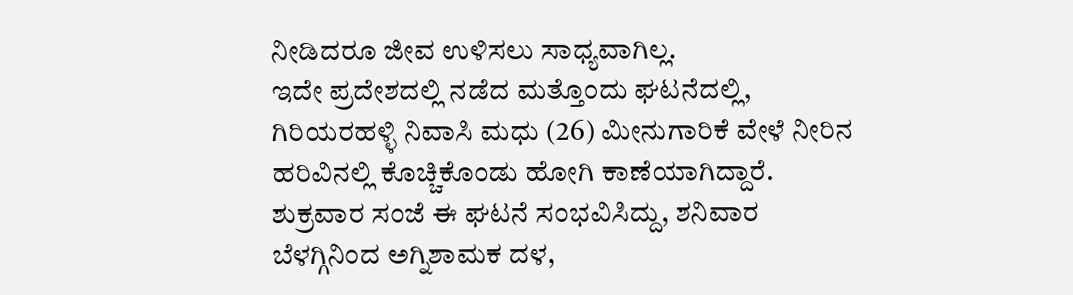ನೀಡಿದರೂ ಜೀವ ಉಳಿಸಲು ಸಾಧ್ಯವಾಗಿಲ್ಲ.
ಇದೇ ಪ್ರದೇಶದಲ್ಲಿ ನಡೆದ ಮತ್ತೊಂದು ಘಟನೆದಲ್ಲಿ, ಗಿರಿಯರಹಳ್ಳಿ ನಿವಾಸಿ ಮಧು (26) ಮೀನುಗಾರಿಕೆ ವೇಳೆ ನೀರಿನ ಹರಿವಿನಲ್ಲಿ ಕೊಚ್ಚಿಕೊಂಡು ಹೋಗಿ ಕಾಣೆಯಾಗಿದ್ದಾರೆ.
ಶುಕ್ರವಾರ ಸಂಜೆ ಈ ಘಟನೆ ಸಂಭವಿಸಿದ್ದು, ಶನಿವಾರ ಬೆಳಗ್ಗಿನಿಂದ ಅಗ್ನಿಶಾಮಕ ದಳ,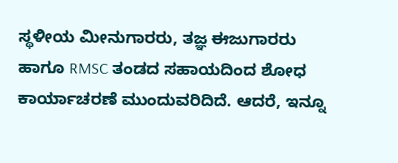ಸ್ಥಳೀಯ ಮೀನುಗಾರರು, ತಜ್ಞ ಈಜುಗಾರರು ಹಾಗೂ RMSC ತಂಡದ ಸಹಾಯದಿಂದ ಶೋಧ ಕಾರ್ಯಾಚರಣೆ ಮುಂದುವರಿದಿದೆ. ಆದರೆ, ಇನ್ನೂ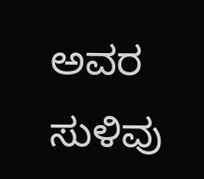ಅವರ ಸುಳಿವು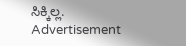ಸಿಕ್ಕಿಲ್ಲ.
Advertisement